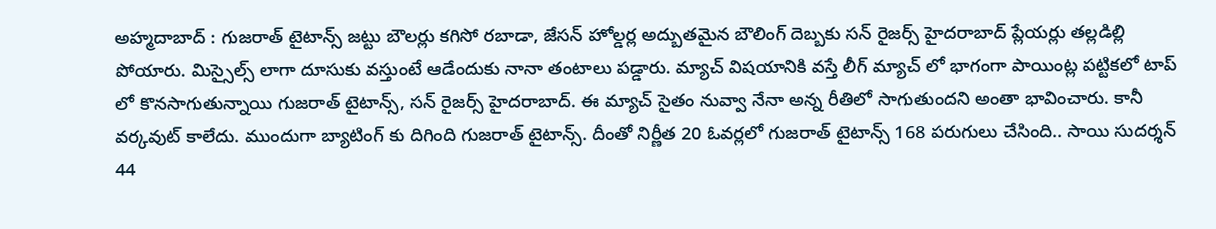అహ్మదాబాద్ : గుజరాత్ టైటాన్స్ జట్టు బౌలర్లు కగిసో రబాడా, జేసన్ హోల్డర్ల అద్బుతమైన బౌలింగ్ దెబ్బకు సన్ రైజర్స్ హైదరాబాద్ ప్లేయర్లు తల్లడిల్లి పోయారు. మిస్సైల్స్ లాగా దూసుకు వస్తుంటే ఆడేందుకు నానా తంటాలు పడ్డారు. మ్యాచ్ విషయానికి వస్తే లీగ్ మ్యాచ్ లో భాగంగా పాయింట్ల పట్టికలో టాప్ లో కొనసాగుతున్నాయి గుజరాత్ టైటాన్స్, సన్ రైజర్స్ హైదరాబాద్. ఈ మ్యాచ్ సైతం నువ్వా నేనా అన్న రీతిలో సాగుతుందని అంతా భావించారు. కానీ వర్కవుట్ కాలేదు. ముందుగా బ్యాటింగ్ కు దిగింది గుజరాత్ టైటాన్స్. దీంతో నిర్ణీత 20 ఓవర్లలో గుజరాత్ టైటాన్స్ 168 పరుగులు చేసింది.. సాయి సుదర్శన్ 44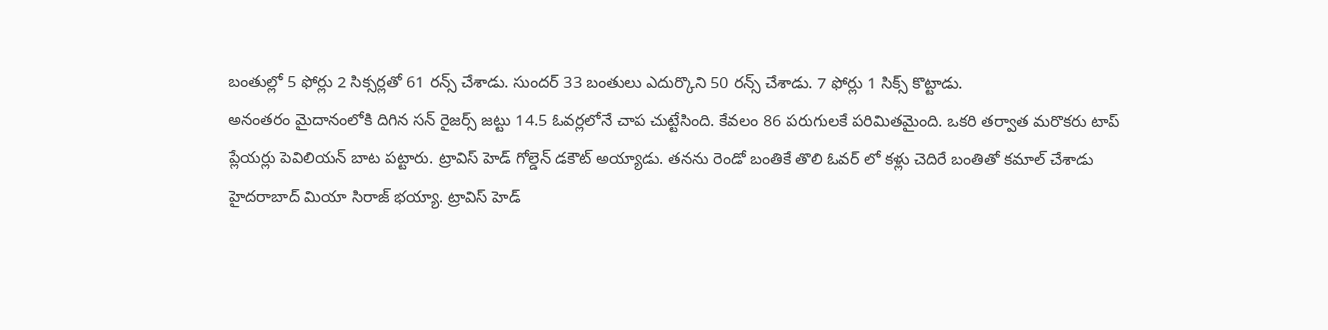బంతుల్లో 5 ఫోర్లు 2 సిక్సర్లతో 61 రన్స్ చేశాడు. సుందర్ 33 బంతులు ఎదుర్కొని 50 రన్స్ చేశాడు. 7 ఫోర్లు 1 సిక్స్ కొట్టాడు.
అనంతరం మైదానంలోకి దిగిన సన్ రైజర్స్ జట్టు 14.5 ఓవర్లలోనే చాప చుట్టేసింది. కేవలం 86 పరుగులకే పరిమితమైంది. ఒకరి తర్వాత మరొకరు టాప్ ప్లేయర్లు పెవిలియన్ బాట పట్టారు. ట్రావిస్ హెడ్ గోల్డెన్ డకౌట్ అయ్యాడు. తనను రెండో బంతికే తొలి ఓవర్ లో కళ్లు చెదిరే బంతితో కమాల్ చేశాడు హైదరాబాద్ మియా సిరాజ్ భయ్యా. ట్రావిస్ హెడ్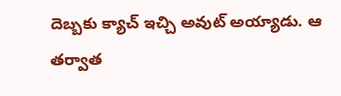దెబ్బకు క్యాచ్ ఇచ్చి అవుట్ అయ్యాడు. ఆ తర్వాత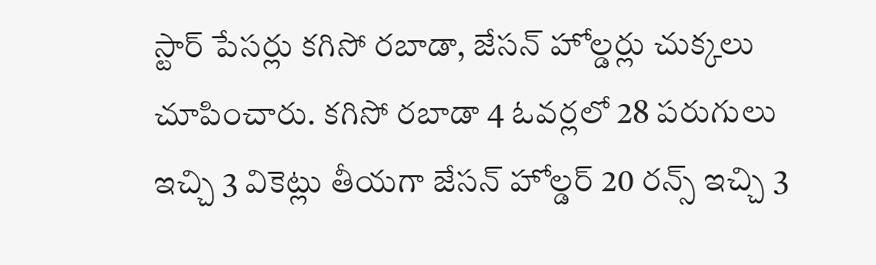స్టార్ పేసర్లు కగిసో రబాడా, జేసన్ హోల్డర్లు చుక్కలు చూపించారు. కగిసో రబాడా 4 ఓవర్లలో 28 పరుగులు ఇచ్చి 3 వికెట్లు తీయగా జేసన్ హోల్డర్ 20 రన్స్ ఇచ్చి 3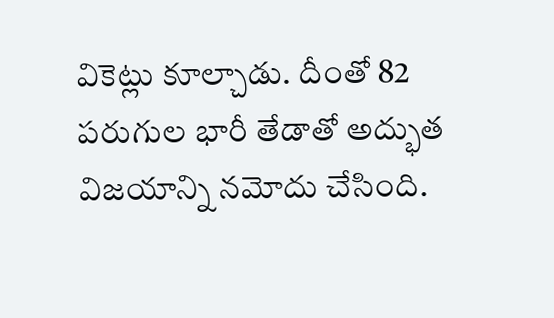వికెట్లు కూల్చాడు. దీంతో 82 పరుగుల భారీ తేడాతో అద్భుత విజయాన్ని నమోదు చేసింది.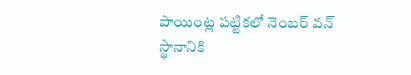పాయింట్ల పట్టికలో నెంబర్ వన్ స్థానానికి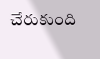చేరుకుంది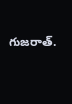గుజరాత్.